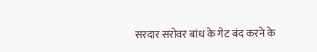सरदार सरोवर बांध के गेट बंद करने के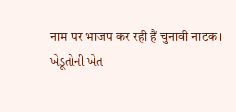नाम पर भाजप कर रही हैं चुनावी नाटक।
ખેડૂતોની ખેત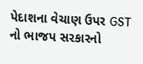પેદાશના વેચાણ ઉપર GST નો ભાજપ સરકારનો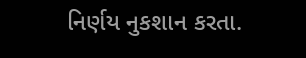નિર્ણય નુકશાન કરતા.